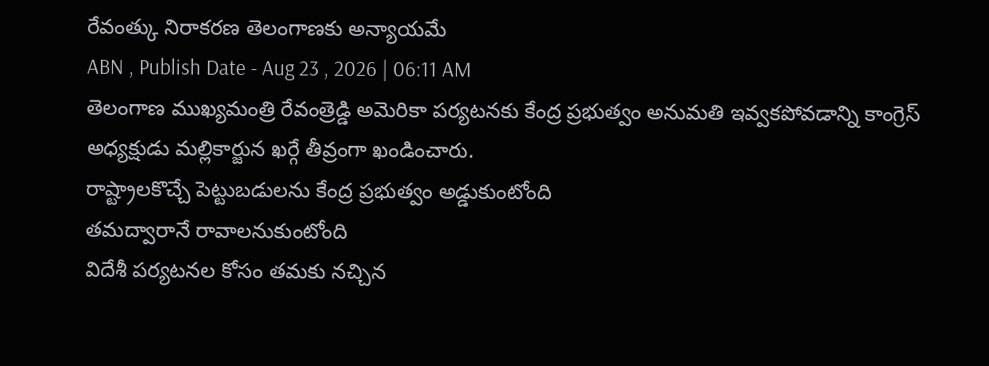రేవంత్కు నిరాకరణ తెలంగాణకు అన్యాయమే
ABN , Publish Date - Aug 23 , 2026 | 06:11 AM
తెలంగాణ ముఖ్యమంత్రి రేవంత్రెడ్డి అమెరికా పర్యటనకు కేంద్ర ప్రభుత్వం అనుమతి ఇవ్వకపోవడాన్ని కాంగ్రెస్ అధ్యక్షుడు మల్లికార్జున ఖర్గే తీవ్రంగా ఖండించారు.
రాష్ట్రాలకొచ్చే పెట్టుబడులను కేంద్ర ప్రభుత్వం అడ్డుకుంటోంది
తమద్వారానే రావాలనుకుంటోంది
విదేశీ పర్యటనల కోసం తమకు నచ్చిన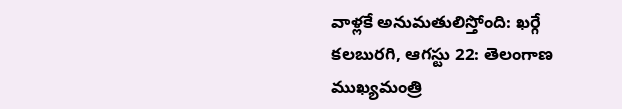వాళ్లకే అనుమతులిస్తోంది: ఖర్గే
కలబురగి, ఆగస్టు 22: తెలంగాణ ముఖ్యమంత్రి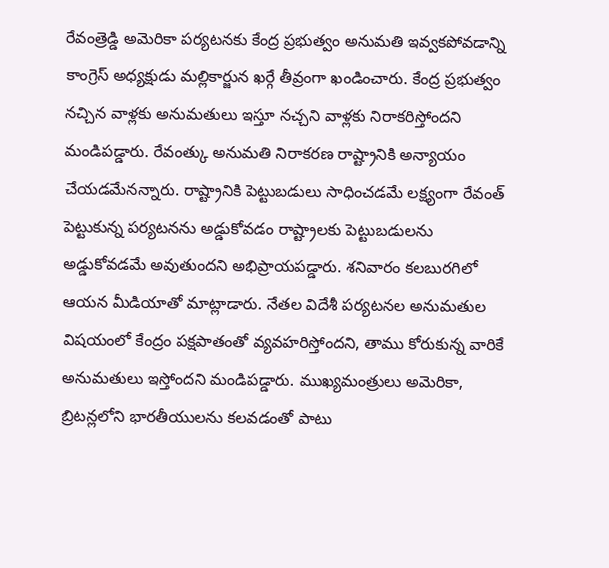రేవంత్రెడ్డి అమెరికా పర్యటనకు కేంద్ర ప్రభుత్వం అనుమతి ఇవ్వకపోవడాన్ని కాంగ్రెస్ అధ్యక్షుడు మల్లికార్జున ఖర్గే తీవ్రంగా ఖండించారు. కేంద్ర ప్రభుత్వం నచ్చిన వాళ్లకు అనుమతులు ఇస్తూ నచ్చని వాళ్లకు నిరాకరిస్తోందని మండిపడ్డారు. రేవంత్కు అనుమతి నిరాకరణ రాష్ట్రానికి అన్యాయం చేయడమేనన్నారు. రాష్ట్రానికి పెట్టుబడులు సాధించడమే లక్ష్యంగా రేవంత్ పెట్టుకున్న పర్యటనను అడ్డుకోవడం రాష్ట్రాలకు పెట్టుబడులను అడ్డుకోవడమే అవుతుందని అభిప్రాయపడ్డారు. శనివారం కలబురగిలో ఆయన మీడియాతో మాట్లాడారు. నేతల విదేశీ పర్యటనల అనుమతుల విషయంలో కేంద్రం పక్షపాతంతో వ్యవహరిస్తోందని, తాము కోరుకున్న వారికే అనుమతులు ఇస్తోందని మండిపడ్డారు. ముఖ్యమంత్రులు అమెరికా, బ్రిటన్లలోని భారతీయులను కలవడంతో పాటు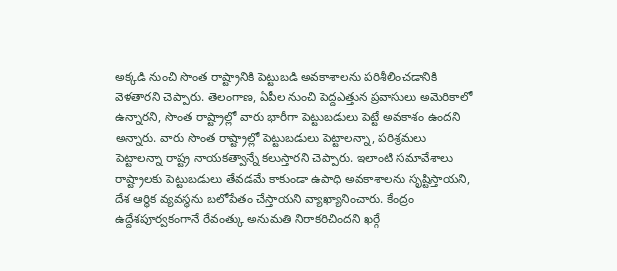అక్కడి నుంచి సొంత రాష్ట్రానికి పెట్టుబడి అవకాశాలను పరిశీలించడానికి వెళతారని చెప్పారు. తెలంగాణ, ఏపీల నుంచి పెద్దఎత్తున ప్రవాసులు అమెరికాలో ఉన్నారని, సొంత రాష్ట్రాల్లో వారు భారీగా పెట్టుబడులు పెట్టే అవకాశం ఉందని అన్నారు. వారు సొంత రాష్ట్రాల్లో పెట్టుబడులు పెట్టాలన్నా, పరిశ్రమలు పెట్టాలన్నా రాష్ట్ర నాయకత్వాన్నే కలుస్తారని చెప్పారు. ఇలాంటి సమావేశాలు రాష్ట్రాలకు పెట్టుబడులు తేవడమే కాకుండా ఉపాధి అవకాశాలను సృష్టిస్తాయని, దేశ ఆర్థిక వ్యవస్థను బలోపేతం చేస్తాయని వ్యాఖ్యానించారు. కేంద్రం ఉద్దేశపూర్వకంగానే రేవంత్కు అనుమతి నిరాకరిచిందని ఖర్గే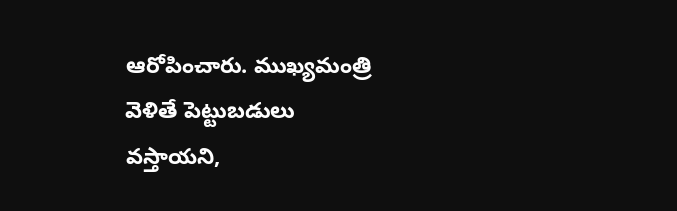ఆరోపించారు. ముఖ్యమంత్రి వెళితే పెట్టుబడులు వస్తాయని,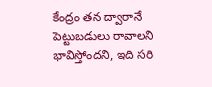కేంద్రం తన ద్వారానే పెట్టుబడులు రావాలని భావిస్తోందని, ఇది సరి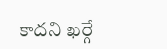కాదని ఖర్గే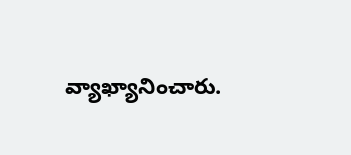వ్యాఖ్యానించారు.